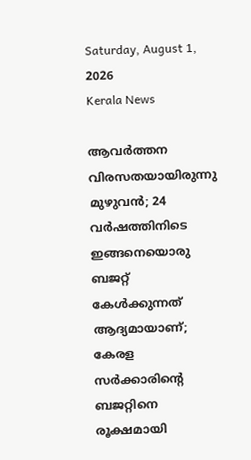Saturday, August 1, 2026
Kerala News

ആവര്‍ത്തന വിരസതയായിരുന്നു മുഴുവന്‍; 24 വര്‍ഷത്തിനിടെ ഇങ്ങനെയൊരു ബജറ്റ് കേള്‍ക്കുന്നത് ആദ്യമായാണ്; കേരള സര്‍ക്കാരിന്റെ ബജറ്റിനെ രൂക്ഷമായി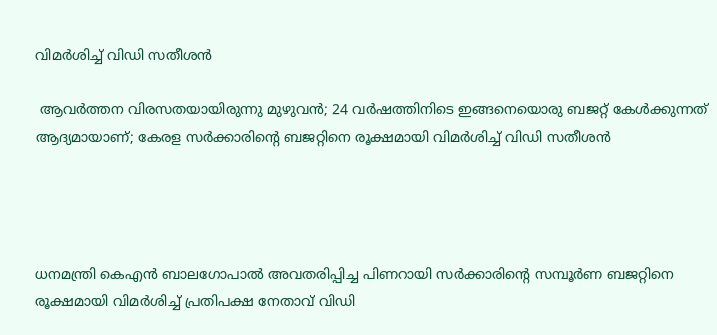വിമര്‍ശിച്ച് വിഡി സതീശന്‍

 ആവര്‍ത്തന വിരസതയായിരുന്നു മുഴുവന്‍; 24 വര്‍ഷത്തിനിടെ ഇങ്ങനെയൊരു ബജറ്റ് കേള്‍ക്കുന്നത് ആദ്യമായാണ്; കേരള സര്‍ക്കാരിന്റെ ബജറ്റിനെ രൂക്ഷമായി വിമര്‍ശിച്ച് വിഡി സതീശന്‍




ധനമന്ത്രി കെഎന്‍ ബാലഗോപാല്‍ അവതരിപ്പിച്ച പിണറായി സര്‍ക്കാരിന്റെ സമ്പൂര്‍ണ ബജറ്റിനെ രൂക്ഷമായി വിമര്‍ശിച്ച് പ്രതിപക്ഷ നേതാവ് വിഡി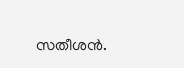സതീശന്‍.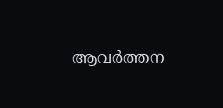ആവര്‍ത്തന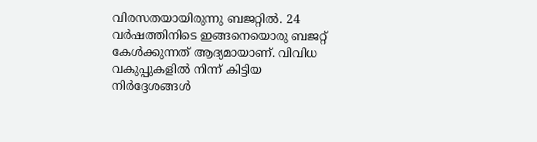വിരസതയായിരുന്നു ബജറ്റില്‍. 24 വര്‍ഷത്തിനിടെ ഇങ്ങനെയൊരു ബജറ്റ് കേള്‍ക്കുന്നത് ആദ്യമായാണ്. വിവിധ വകുപ്പുകളില്‍ നിന്ന് കിട്ടിയ നിര്‍ദ്ദേശങ്ങള്‍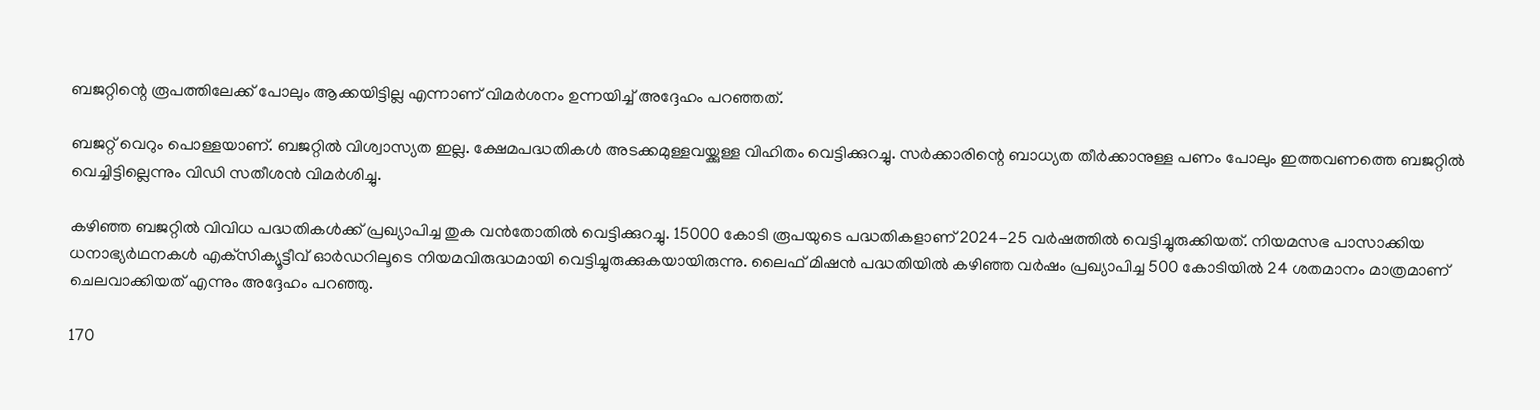ബജറ്റിന്റെ രൂപത്തിലേക്ക് പോലും ആക്കയിട്ടില്ല എന്നാണ് വിമര്‍ശനം ഉന്നയിച്ച് അദ്ദേഹം പറഞ്ഞത്.

ബജറ്റ് വെറും പൊള്ളയാണ്. ബജറ്റില്‍ വിശ്വാസ്യത ഇല്ല. ക്ഷേമപദ്ധതികള്‍ അടക്കമുള്ളവയ്ക്കുള്ള വിഹിതം വെട്ടിക്കുറച്ചു. സര്‍ക്കാരിന്റെ ബാധ്യത തീര്‍ക്കാനുള്ള പണം പോലും ഇത്തവണത്തെ ബജറ്റില്‍ വെച്ചിട്ടില്ലെന്നും വിഡി സതീശന്‍ വിമര്‍ശിച്ചു.

കഴിഞ്ഞ ബജറ്റില്‍ വിവിധ പദ്ധതികള്‍ക്ക് പ്രഖ്യാപിച്ച തുക വന്‍തോതില്‍ വെട്ടിക്കുറച്ചു. 15000 കോടി രൂപയുടെ പദ്ധതികളാണ് 2024-25 വര്‍ഷത്തില്‍ വെട്ടിച്ചുരുക്കിയത്. നിയമസഭ പാസാക്കിയ ധനാഭ്യര്‍ഥനകള്‍ എക്‌സിക്യൂട്ടീവ് ഓര്‍ഡറിലൂടെ നിയമവിരുദ്ധമായി വെട്ടിച്ചുരുക്കുകയായിരുന്നു. ലൈഫ് മിഷന്‍ പദ്ധതിയില്‍ കഴിഞ്ഞ വര്‍ഷം പ്രഖ്യാപിച്ച 500 കോടിയില്‍ 24 ശതമാനം മാത്രമാണ് ചെലവാക്കിയത് എന്നും അദ്ദേഹം പറഞ്ഞു.

170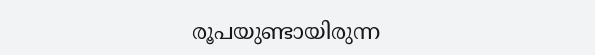രൂപയുണ്ടായിരുന്ന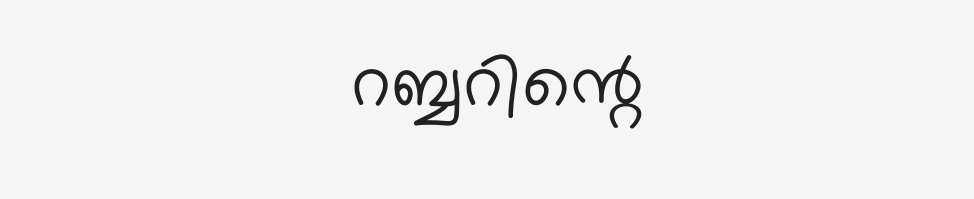റബ്ബറിന്റെ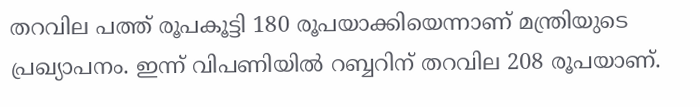തറവില പത്ത് രൂപകൂട്ടി 180 രൂപയാക്കിയെന്നാണ് മന്ത്രിയുടെ പ്രഖ്യാപനം. ഇന്ന് വിപണിയില്‍ റബ്ബറിന് തറവില 208 രൂപയാണ്.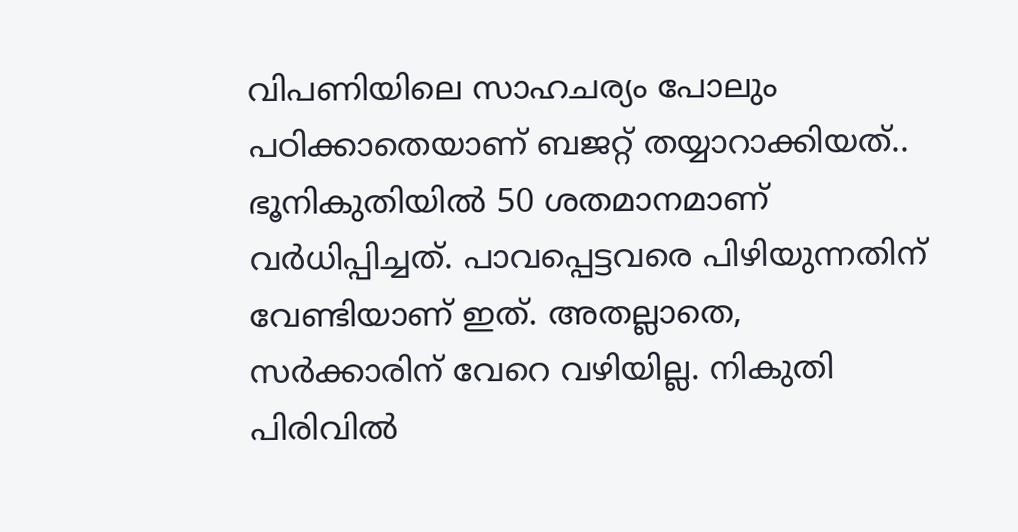വിപണിയിലെ സാഹചര്യം പോലും പഠിക്കാതെയാണ് ബജറ്റ് തയ്യാറാക്കിയത്.. ഭൂനികുതിയില്‍ 50 ശതമാനമാണ് വര്‍ധിപ്പിച്ചത്. പാവപ്പെട്ടവരെ പിഴിയുന്നതിന് വേണ്ടിയാണ് ഇത്. അതല്ലാതെ, സര്‍ക്കാരിന് വേറെ വഴിയില്ല. നികുതി പിരിവില്‍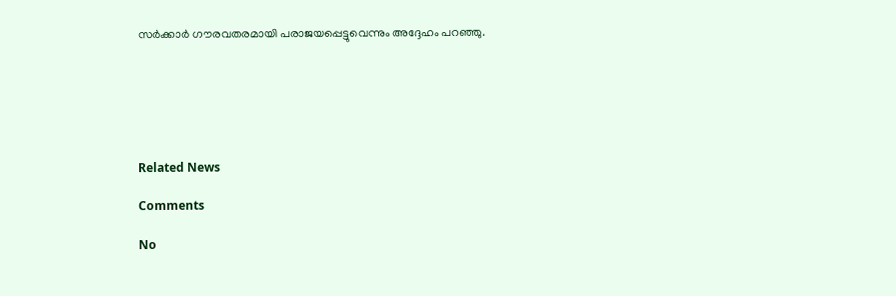സര്‍ക്കാര്‍ ഗൗരവതരമായി പരാജയപ്പെട്ടുവെന്നും അദ്ദേഹം പറഞ്ഞു.






Related News

Comments

No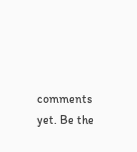comments yet. Be the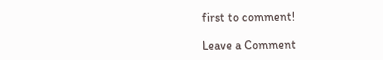first to comment!

Leave a Comment